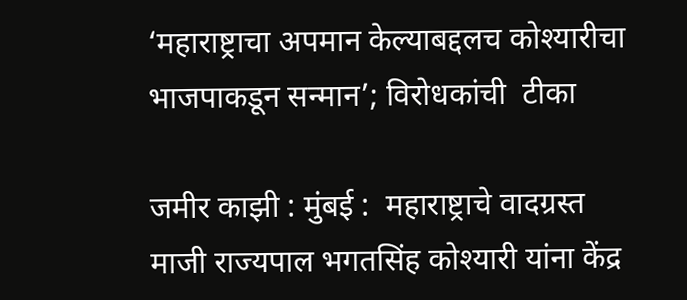‘महाराष्ट्राचा अपमान केल्याबद्दलच कोश्यारीचा भाजपाकडून सन्मान’; विरोधकांची  टीका

जमीर काझी : मुंबई :  महाराष्ट्राचे वादग्रस्त माजी राज्यपाल भगतसिंह कोश्यारी यांना केंद्र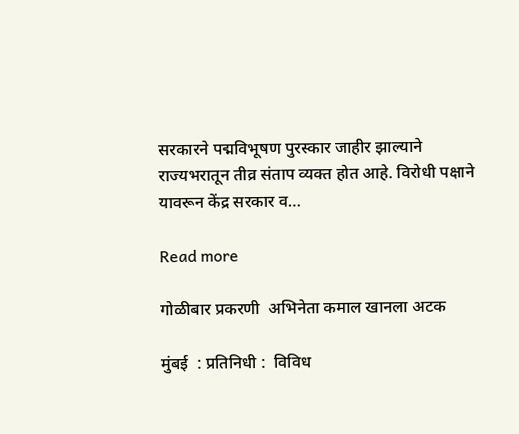सरकारने पद्मविभूषण पुरस्कार जाहीर झाल्याने राज्यभरातून तीव्र संताप व्यक्त होत आहे. विरोधी पक्षाने यावरून केंद्र सरकार व…

Read more

गोळीबार प्रकरणी  अभिनेता कमाल खानला अटक

मुंबई  : प्रतिनिधी :  विविध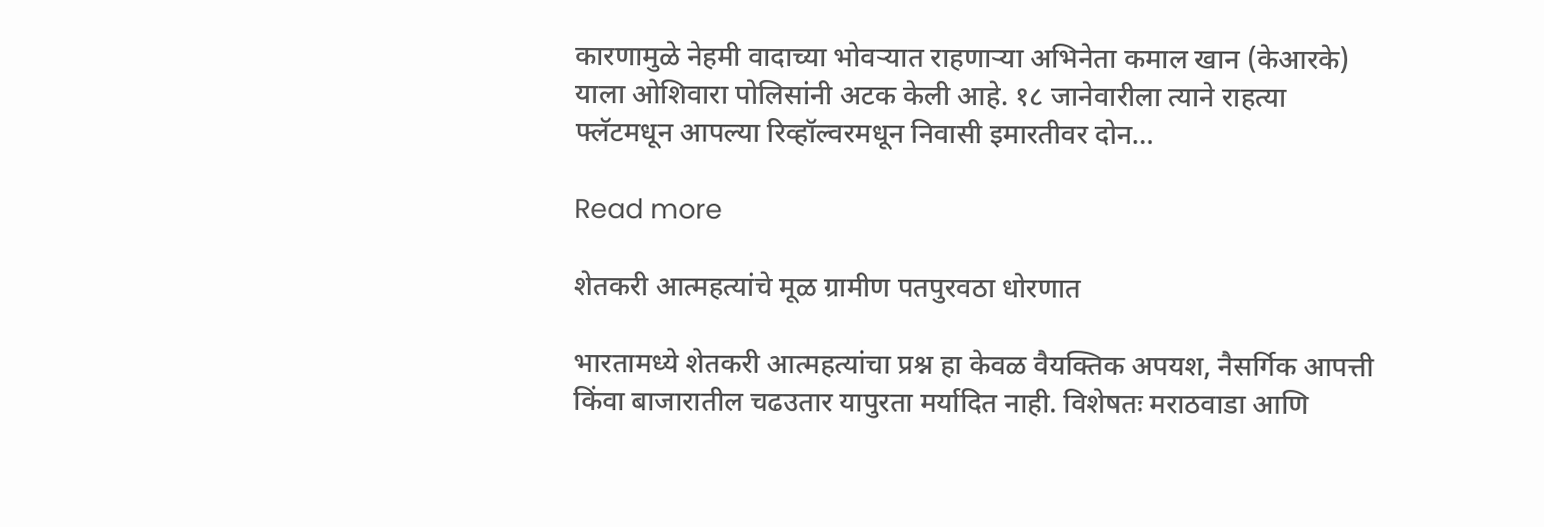कारणामुळे नेहमी वादाच्या भोवऱ्यात राहणाऱ्या अभिनेता कमाल खान (केआरके) याला ओशिवारा पोलिसांनी अटक केली आहे. १८ जानेवारीला त्याने राहत्या फ्लॅटमधून आपल्या रिव्हॉल्वरमधून निवासी इमारतीवर दोन…

Read more

शेतकरी आत्महत्यांचे मूळ ग्रामीण पतपुरवठा धोरणात

भारतामध्ये शेतकरी आत्महत्यांचा प्रश्न हा केवळ वैयक्तिक अपयश, नैसर्गिक आपत्ती किंवा बाजारातील चढउतार यापुरता मर्यादित नाही. विशेषतः मराठवाडा आणि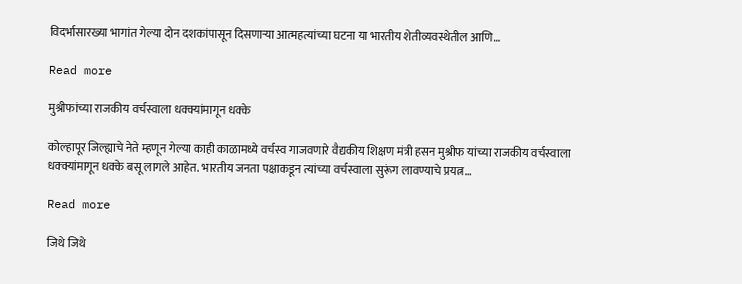विदर्भासारख्या भागांत गेल्या दोन दशकांपासून दिसणाऱ्या आत्महत्यांच्या घटना या भारतीय शेतीव्यवस्थेतील आणि…

Read more

मुश्रीफांच्या राजकीय वर्चस्वाला धक्क्यांमागून धक्के

कोल्हापूर जिल्ह्याचे नेते म्हणून गेल्या काही काळामध्ये वर्चस्व गाजवणारे वैद्यकीय शिक्षण मंत्री हसन मुश्रीफ यांच्या राजकीय वर्चस्वाला धक्क्यांमागून धक्के बसू लागले आहेत. भारतीय जनता पक्षाकडून त्यांच्या वर्चस्वाला सुरूंग लावण्याचे प्रयत्न…

Read more

जिथे जिथे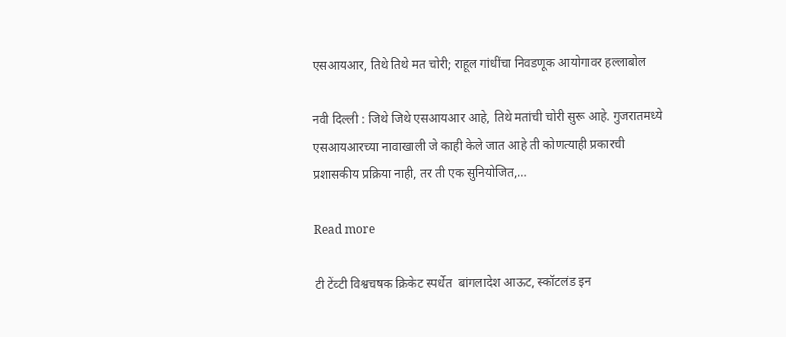एसआयआर, तिथे तिथे मत चोरी; राहूल गांधींचा निवडणूक आयोगावर हल्लाबोल

नवी दिल्ली : जिथे जिथे एसआयआर आहे, तिथे मतांची चोरी सुरू आहे. गुजरातमध्ये एसआयआरच्या नावाखाली जे काही केले जात आहे ती कोणत्याही प्रकारची प्रशासकीय प्रक्रिया नाही, तर ती एक सुनियोजित,…

Read more

टी टेंव्टी विश्वचषक क्रिकेट स्पर्धेत  बांगलादेश आऊट, स्कॉटलंड इन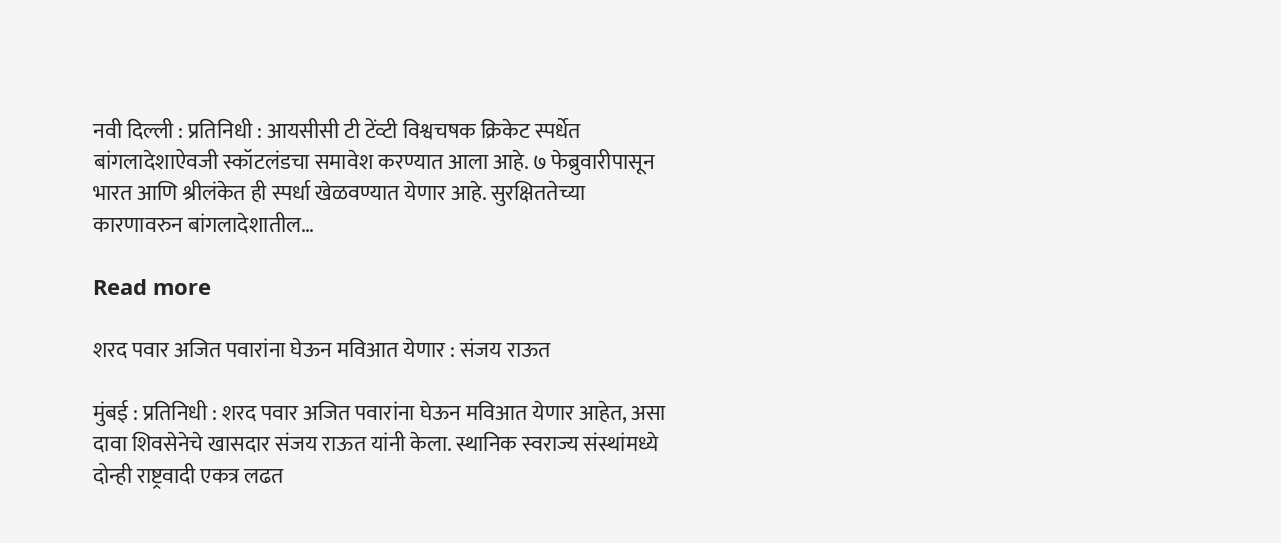नवी दिल्ली : प्रतिनिधी : आयसीसी टी टेंव्टी विश्वचषक क्रिकेट स्पर्धेत बांगलादेशाऐवजी स्कॉटलंडचा समावेश करण्यात आला आहे. ७ फेब्रुवारीपासून भारत आणि श्रीलंकेत ही स्पर्धा खेळवण्यात येणार आहे. सुरक्षिततेच्या कारणावरुन बांगलादेशातील…

Read more

शरद पवार अजित पवारांना घेऊन मविआत येणार : संजय राऊत

मुंबई : प्रतिनिधी : शरद पवार अजित पवारांना घेऊन मविआत येणार आहेत, असा दावा शिवसेनेचे खासदार संजय राऊत यांनी केला. स्थानिक स्वराज्य संस्थांमध्ये दोन्ही राष्ट्रवादी एकत्र लढत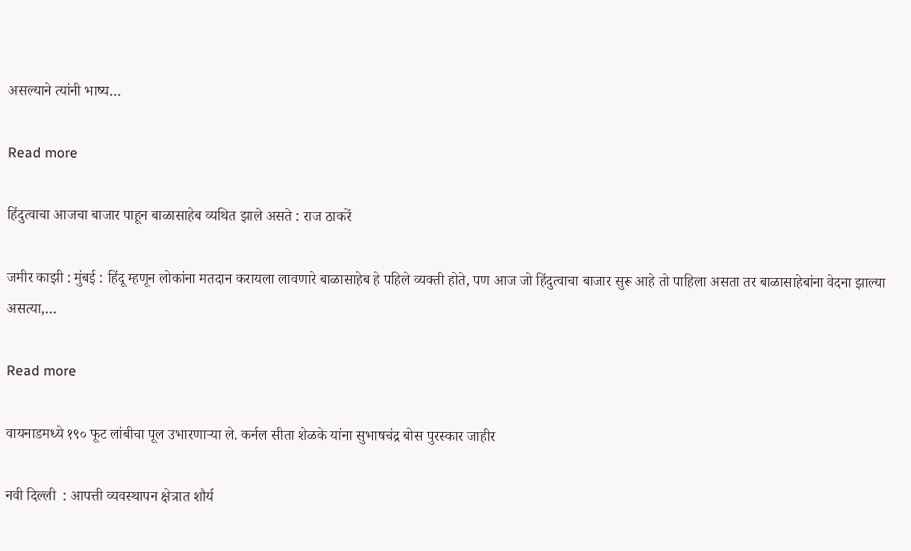असल्याने त्यांनी भाष्य…

Read more

हिंदुत्वाचा आजचा बाजार पाहून बाळासाहेब व्यथित झाले असते : राज ठाकरें

जमीर काझी : मुंबई : हिंदू म्हणून लोकांना मतदान करायला लावणारे बाळासाहेब हे पहिले व्यक्ती होते, पण आज जो हिंदुत्वाचा बाजार सुरू आहे तो पाहिला असता तर बाळासाहेबांना वेदना झाल्या असत्या,…

Read more

वायनाडमध्ये १९० फूट लांबीचा पूल उभारणाऱ्या ले. कर्नल सीता शेळके यांना सुभाषचंद्र बोस पुरस्कार जाहीर

नवी दिल्ली  : आपत्ती व्यवस्थापन क्षेत्रात शौर्य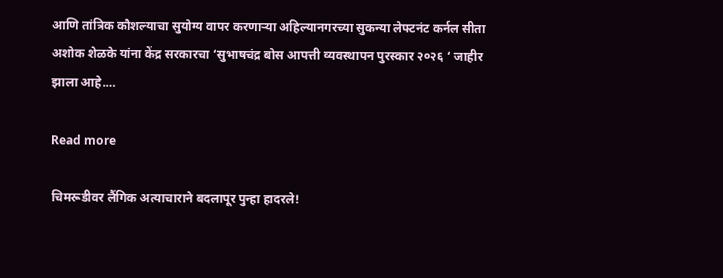आणि तांत्रिक कौशल्याचा सुयोग्य वापर करणाऱ्या अहिल्यानगरच्या सुकन्या लेफ्टनंट कर्नल सीता अशोक शेळके यांना केंद्र सरकारचा ‘सुभाषचंद्र बोस आपत्ती व्यवस्थापन पुरस्कार २०२६ ‘ जाहीर झाला आहे.…

Read more

चिमरूडीवर लैंगिक अत्याचाराने बदलापूर पुन्हा हादरले!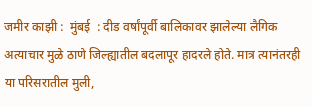जमीर काझी :  मुंबई  : दीड वर्षांपूर्वी बालिकावर झालेल्या लैगिक अत्याचार मुळे ठाणे जिल्ह्यातील बदलापूर हादरले होते. मात्र त्यानंतरही या परिसरातील मुली,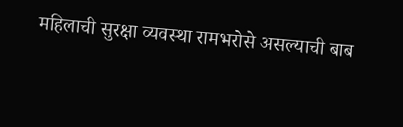महिलाची सुरक्षा व्यवस्था रामभरोसे असल्याची बाब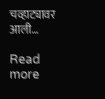चव्हाट्यावर आली…

Read more